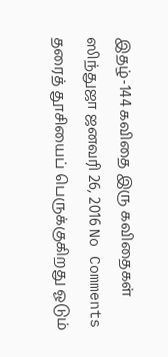இதழ்-144 கவிதை இரு கவிதைகள் ஸிந்துஜா ஜனவரி 26, 2016 No Comments தரைத் தூசியைப் பெருக்குகிறது ஓடும்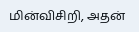மின்விசிறி, அதன்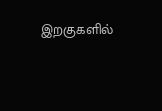இறகுகளில்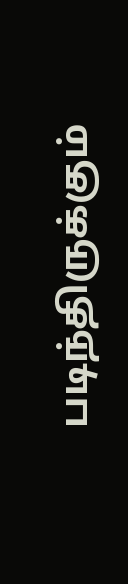படிந்திருக்கும்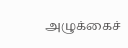அழுக்கைச்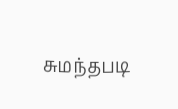சுமந்தபடி